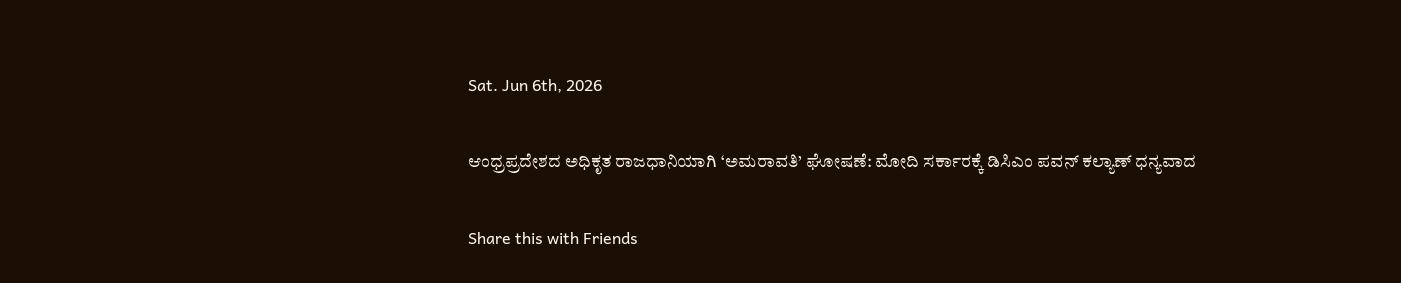Sat. Jun 6th, 2026

ಆಂಧ್ರಪ್ರದೇಶದ ಅಧಿಕೃತ ರಾಜಧಾನಿಯಾಗಿ ‘ಅಮರಾವತಿ’ ಘೋಷಣೆ: ಮೋದಿ ಸರ್ಕಾರಕ್ಕೆ ಡಿಸಿಎಂ ಪವನ್ ಕಲ್ಯಾಣ್ ಧನ್ಯವಾದ

Share this with Friends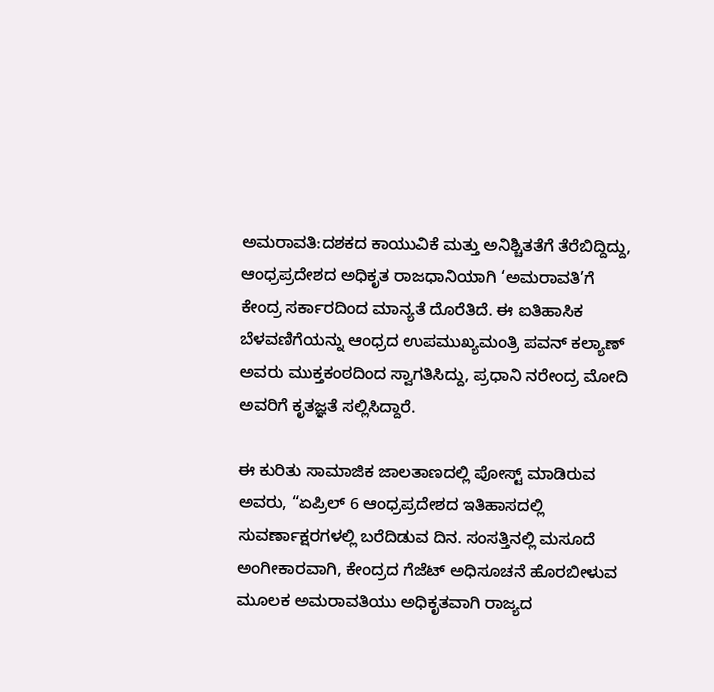ಅಮರಾವತಿ:ದಶಕದ ಕಾಯುವಿಕೆ ಮತ್ತು ಅನಿಶ್ಚಿತತೆಗೆ ತೆರೆಬಿದ್ದಿದ್ದು, ಆಂಧ್ರಪ್ರದೇಶದ ಅಧಿಕೃತ ರಾಜಧಾನಿಯಾಗಿ ‘ಅಮರಾವತಿ’ಗೆ ಕೇಂದ್ರ ಸರ್ಕಾರದಿಂದ ಮಾನ್ಯತೆ ದೊರೆತಿದೆ. ಈ ಐತಿಹಾಸಿಕ ಬೆಳವಣಿಗೆಯನ್ನು ಆಂಧ್ರದ ಉಪಮುಖ್ಯಮಂತ್ರಿ ಪವನ್ ಕಲ್ಯಾಣ್ ಅವರು ಮುಕ್ತಕಂಠದಿಂದ ಸ್ವಾಗತಿಸಿದ್ದು, ಪ್ರಧಾನಿ ನರೇಂದ್ರ ಮೋದಿ ಅವರಿಗೆ ಕೃತಜ್ಞತೆ ಸಲ್ಲಿಸಿದ್ದಾರೆ.

ಈ ಕುರಿತು ಸಾಮಾಜಿಕ ಜಾಲತಾಣದಲ್ಲಿ ಪೋಸ್ಟ್ ಮಾಡಿರುವ ಅವರು, “ಏಪ್ರಿಲ್ 6 ಆಂಧ್ರಪ್ರದೇಶದ ಇತಿಹಾಸದಲ್ಲಿ ಸುವರ್ಣಾಕ್ಷರಗಳಲ್ಲಿ ಬರೆದಿಡುವ ದಿನ. ಸಂಸತ್ತಿನಲ್ಲಿ ಮಸೂದೆ ಅಂಗೀಕಾರವಾಗಿ, ಕೇಂದ್ರದ ಗೆಜೆಟ್ ಅಧಿಸೂಚನೆ ಹೊರಬೀಳುವ ಮೂಲಕ ಅಮರಾವತಿಯು ಅಧಿಕೃತವಾಗಿ ರಾಜ್ಯದ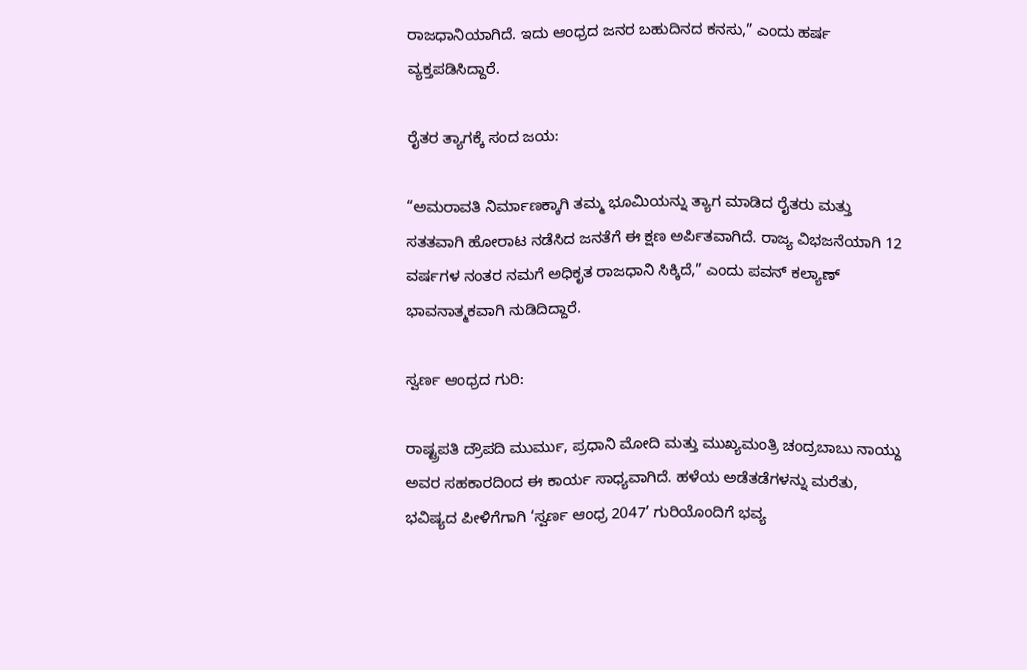ರಾಜಧಾನಿಯಾಗಿದೆ. ಇದು ಆಂಧ್ರದ ಜನರ ಬಹುದಿನದ ಕನಸು,” ಎಂದು ಹರ್ಷ ವ್ಯಕ್ತಪಡಿಸಿದ್ದಾರೆ.

ರೈತರ ತ್ಯಾಗಕ್ಕೆ ಸಂದ ಜಯ:

“ಅಮರಾವತಿ ನಿರ್ಮಾಣಕ್ಕಾಗಿ ತಮ್ಮ ಭೂಮಿಯನ್ನು ತ್ಯಾಗ ಮಾಡಿದ ರೈತರು ಮತ್ತು ಸತತವಾಗಿ ಹೋರಾಟ ನಡೆಸಿದ ಜನತೆಗೆ ಈ ಕ್ಷಣ ಅರ್ಪಿತವಾಗಿದೆ. ರಾಜ್ಯ ವಿಭಜನೆಯಾಗಿ 12 ವರ್ಷಗಳ ನಂತರ ನಮಗೆ ಅಧಿಕೃತ ರಾಜಧಾನಿ ಸಿಕ್ಕಿದೆ,” ಎಂದು ಪವನ್ ಕಲ್ಯಾಣ್ ಭಾವನಾತ್ಮಕವಾಗಿ ನುಡಿದಿದ್ದಾರೆ.

ಸ್ವರ್ಣ ಆಂಧ್ರದ ಗುರಿ:

ರಾಷ್ಟ್ರಪತಿ ದ್ರೌಪದಿ ಮುರ್ಮು, ಪ್ರಧಾನಿ ಮೋದಿ ಮತ್ತು ಮುಖ್ಯಮಂತ್ರಿ ಚಂದ್ರಬಾಬು ನಾಯ್ದು ಅವರ ಸಹಕಾರದಿಂದ ಈ ಕಾರ್ಯ ಸಾಧ್ಯವಾಗಿದೆ. ಹಳೆಯ ಅಡೆತಡೆಗಳನ್ನು ಮರೆತು, ಭವಿಷ್ಯದ ಪೀಳಿಗೆಗಾಗಿ ‘ಸ್ವರ್ಣ ಆಂಧ್ರ 2047’ ಗುರಿಯೊಂದಿಗೆ ಭವ್ಯ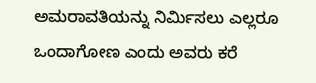ಅಮರಾವತಿಯನ್ನು ನಿರ್ಮಿಸಲು ಎಲ್ಲರೂ ಒಂದಾಗೋಣ ಎಂದು ಅವರು ಕರೆ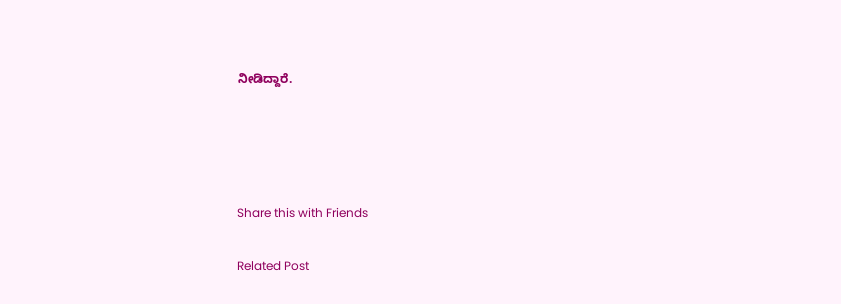ನೀಡಿದ್ದಾರೆ.




Share this with Friends

Related Post